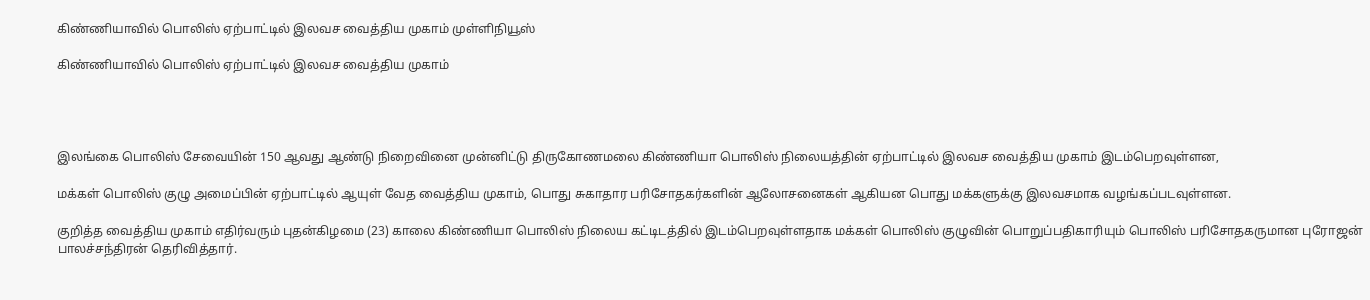கிண்ணியாவில் பொலிஸ் ஏற்பாட்டில் இலவச வைத்திய முகாம் முள்ளிநியூஸ்

கிண்ணியாவில் பொலிஸ் ஏற்பாட்டில் இலவச வைத்திய முகாம்




இலங்கை பொலிஸ் சேவையின் 150 ஆவது ஆண்டு நிறைவினை முன்னிட்டு திருகோணமலை கிண்ணியா பொலிஸ் நிலையத்தின் ஏற்பாட்டில் இலவச வைத்திய முகாம் இடம்பெறவுள்ளன,

மக்கள் பொலிஸ் குழு அமைப்பின் ஏற்பாட்டில் ஆயுள் வேத வைத்திய முகாம், பொது சுகாதார பரிசோதகர்களின் ஆலோசனைகள் ஆகியன பொது மக்களுக்கு இலவசமாக வழங்கப்படவுள்ளன.

குறித்த வைத்திய முகாம் எதிர்வரும் புதன்கிழமை (23) காலை கிண்ணியா பொலிஸ் நிலைய கட்டிடத்தில் இடம்பெறவுள்ளதாக மக்கள் பொலிஸ் குழுவின் பொறுப்பதிகாரியும் பொலிஸ் பரிசோதகருமான புரோஜன் பாலச்சந்திரன் தெரிவித்தார்.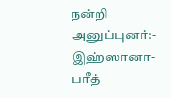நன்றி அனுப்புனர்:-
இஹ்ஸானா- பரீத்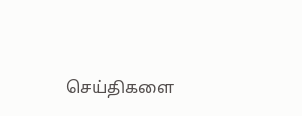செய்திகளை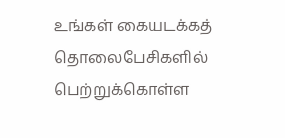உங்கள் கையடக்கத் தொலைபேசிகளில் பெற்றுக்கொள்ள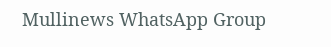Mullinews WhatsApp Group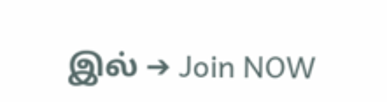இல் ➔ Join NOW